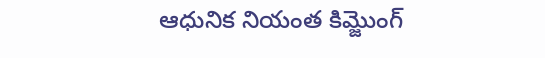ఆధునిక నియంత కిమ్జొంగ్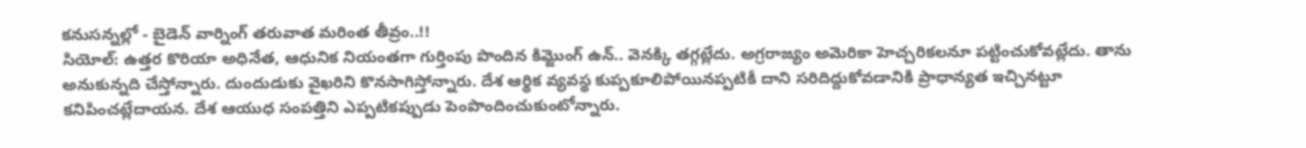కనుసన్నల్లో - బైడెన్ వార్నింగ్ తరువాత మరింత తీవ్రం..!!
సియోల్: ఉత్తర కొరియా అధినేత, ఆధునిక నియంతగా గుర్తింపు పొందిన కిమ్జొంగ్ ఉన్.. వెనక్కి తగ్గట్లేదు. అగ్రరాజ్యం అమెరికా హెచ్చరికలనూ పట్టించుకోవట్లేదు. తాను అనుకున్నది చేస్తోన్నారు. దుందుడుకు వైఖరిని కొనసాగిస్తోన్నారు. దేశ ఆర్థిక వ్యవస్థ కుప్పకూలిపోయినప్పటికీ దాని సరిదిద్దుకోవడానికి ప్రాధాన్యత ఇచ్చినట్టూ కనిపించట్లేదాయన. దేశ ఆయుధ సంపత్తిని ఎప్పటికప్పుడు పెంపొందించుకుంటోన్నారు.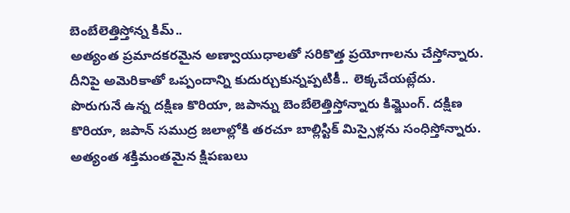బెంబేలెత్తిస్తోన్న కిమ్..
అత్యంత ప్రమాదకరమైన అణ్వాయుధాలతో సరికొత్త ప్రయోగాలను చేస్తోన్నారు. దీనిపై అమెరికాతో ఒప్పందాన్ని కుదుర్చుకున్నప్పటికీ.. లెక్కచేయట్లేదు. పొరుగునే ఉన్న దక్షిణ కొరియా, జపాన్ను బెంబేలెత్తిస్తోన్నారు కిమ్జొంగ్. దక్షిణ కొరియా, జపాన్ సముద్ర జలాల్లోకి తరచూ బాల్లిస్టిక్ మిస్సైళ్లను సంధిస్తోన్నారు. అత్యంత శక్తిమంతమైన క్షిపణులు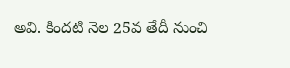అవి. కిందటి నెల 25వ తేదీ నుంచి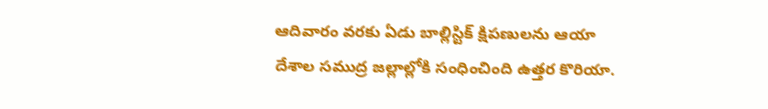ఆదివారం వరకు ఏడు బాల్లిస్టిక్ క్షిపణులను ఆయా దేశాల సముద్ర జల్లాల్లోకి సంధించింది ఉత్తర కొరియా.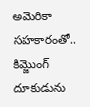అమెరికా సహకారంతో..
కిమ్జొంగ్ దూకుడును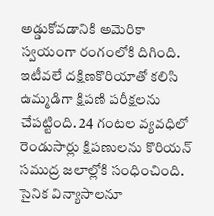అడ్డుకోవడానికి అమెరికా స్వయంగా రంగంలోకి దిగింది. ఇటీవలే దక్షిణకొరియాతో కలిసి ఉమ్మడిగా క్షిపణి పరీక్షలను చేపట్టింది. 24 గంటల వ్యవధిలో రెండుసార్లు క్షిపణులను కొరియన్ సముద్ర జలాల్లోకి సంధించింది. సైనిక విన్యాసాలనూ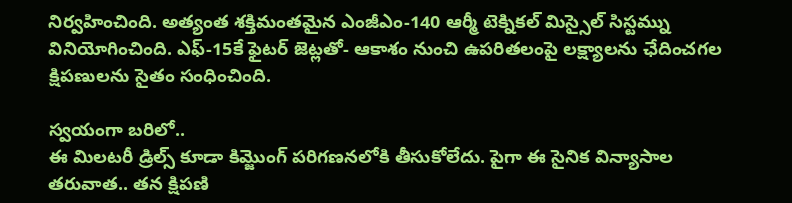నిర్వహించింది. అత్యంత శక్తిమంతమైన ఎంజీఎం-140 ఆర్మీ టెక్నికల్ మిస్సైల్ సిస్టమ్ను వినియోగించింది. ఎఫ్-15కే ఫైటర్ జెట్లతో- ఆకాశం నుంచి ఉపరితలంపై లక్ష్యాలను ఛేదించగల క్షిపణులను సైతం సంధించింది.

స్వయంగా బరిలో..
ఈ మిలటరీ డ్రిల్స్ కూడా కిమ్జొంగ్ పరిగణనలోకి తీసుకోలేదు. పైగా ఈ సైనిక విన్యాసాల తరువాత.. తన క్షిపణి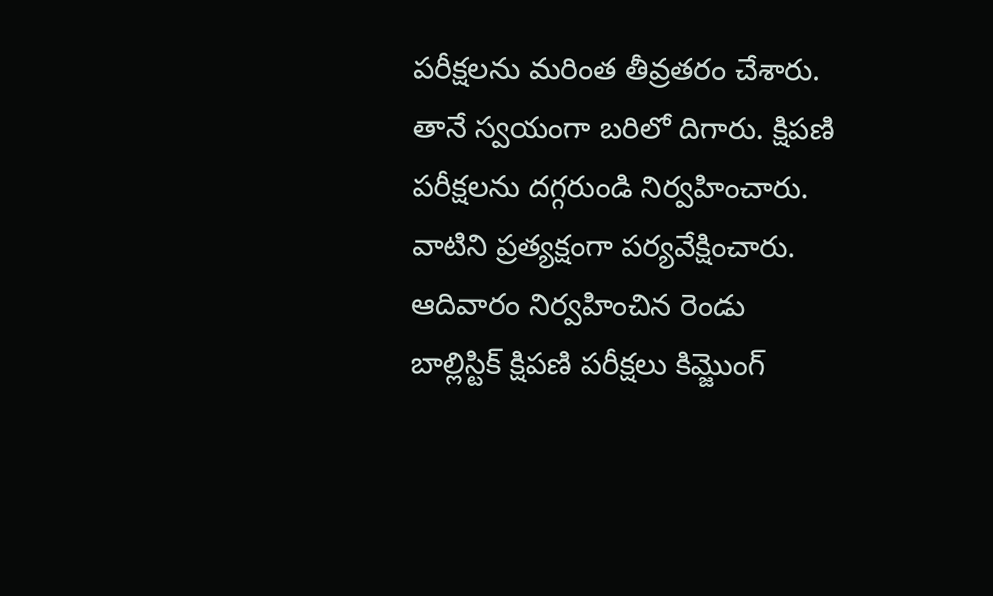పరీక్షలను మరింత తీవ్రతరం చేశారు. తానే స్వయంగా బరిలో దిగారు. క్షిపణి పరీక్షలను దగ్గరుండి నిర్వహించారు. వాటిని ప్రత్యక్షంగా పర్యవేక్షించారు. ఆదివారం నిర్వహించిన రెండు బాల్లిస్టిక్ క్షిపణి పరీక్షలు కిమ్జొంగ్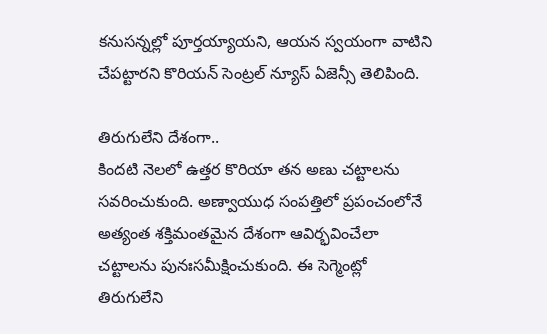కనుసన్నల్లో పూర్తయ్యాయని, ఆయన స్వయంగా వాటిని చేపట్టారని కొరియన్ సెంట్రల్ న్యూస్ ఏజెన్సీ తెలిపింది.

తిరుగులేని దేశంగా..
కిందటి నెలలో ఉత్తర కొరియా తన అణు చట్టాలను సవరించుకుంది. అణ్వాయుధ సంపత్తిలో ప్రపంచంలోనే అత్యంత శక్తిమంతమైన దేశంగా ఆవిర్భవించేలా చట్టాలను పునఃసమీక్షించుకుంది. ఈ సెగ్మెంట్లో తిరుగులేని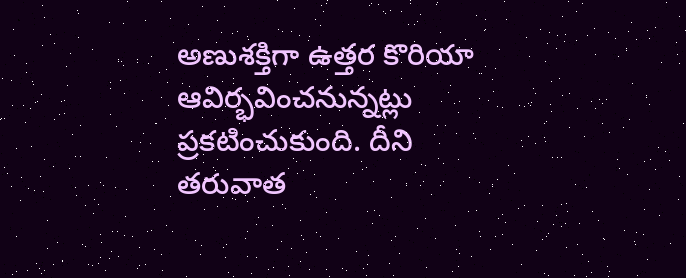అణుశక్తిగా ఉత్తర కొరియా ఆవిర్భవించనున్నట్లు ప్రకటించుకుంది. దీని తరువాత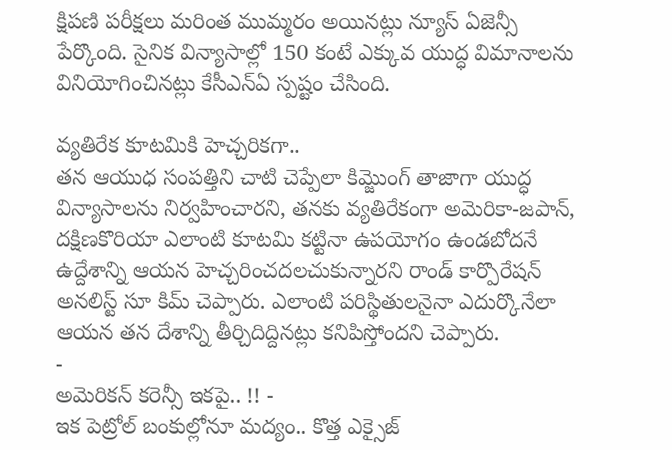క్షిపణి పరీక్షలు మరింత ముమ్మరం అయినట్లు న్యూస్ ఏజెన్సీ పేర్కొంది. సైనిక విన్యాసాల్లో 150 కంటే ఎక్కువ యుద్ధ విమానాలను వినియోగించినట్లు కేసీఎన్ఏ స్పష్టం చేసింది.

వ్యతిరేక కూటమికి హెచ్చరికగా..
తన ఆయుధ సంపత్తిని చాటి చెప్పేలా కిమ్జొంగ్ తాజాగా యుద్ధ విన్యాసాలను నిర్వహించారని, తనకు వ్యతిరేకంగా అమెరికా-జపాన్, దక్షిణకొరియా ఎలాంటి కూటమి కట్టినా ఉపయోగం ఉండబోదనే ఉద్దేశాన్ని ఆయన హెచ్చరించదలచుకున్నారని రాండ్ కార్పొరేషన్ అనలిస్ట్ సూ కిమ్ చెప్పారు. ఎలాంటి పరిస్థితులనైనా ఎదుర్కొనేలా ఆయన తన దేశాన్ని తీర్చిదిద్దినట్లు కనిపిస్తోందని చెప్పారు.
-
అమెరికన్ కరెన్సీ ఇకపై.. !! -
ఇక పెట్రోల్ బంకుల్లోనూ మద్యం.. కొత్త ఎక్సైజ్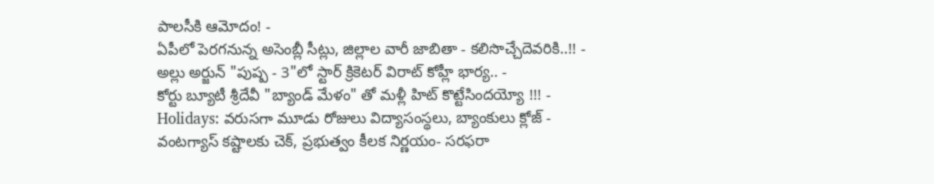పాలసీకి ఆమోదం! -
ఏపీలో పెరగనున్న అసెంబ్లీ సీట్లు, జిల్లాల వారీ జాబితా - కలిసొచ్చేదెవరికి..!! -
అల్లు అర్జున్ "పుష్ప - 3"లో స్టార్ క్రికెటర్ విరాట్ కోహ్లీ భార్య.. -
కోర్టు బ్యూటీ శ్రీదేవీ "బ్యాండ్ మేళం" తో మళ్లీ హిట్ కొట్టేసిందయ్యో !!! -
Holidays: వరుసగా మూడు రోజులు విద్యాసంస్థలు, బ్యాంకులు క్లోజ్ -
వంటగ్యాస్ కష్టాలకు చెక్, ప్రభుత్వం కీలక నిర్ణయం- సరఫరా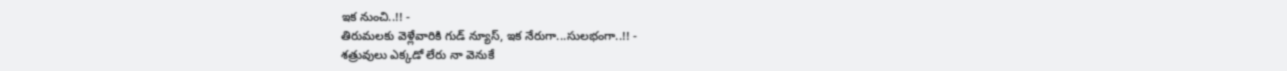ఇక నుంచి..!! -
తిరుమలకు వెళ్లేవారికి గుడ్ న్యూస్, ఇక నేరుగా...సులభంగా..!! -
శత్రువులు ఎక్కడో లేరు నా వెనుకే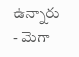ఉన్నారు - మెగా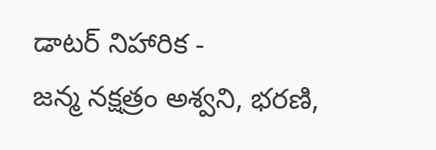డాటర్ నిహారిక -
జన్మ నక్షత్రం అశ్వని, భరణి,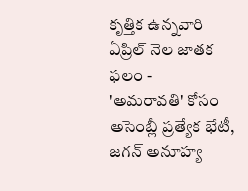కృత్తిక ఉన్నవారి ఏప్రిల్ నెల జాతక ఫలం -
'అమరావతి' కోసం అసెంబ్లీ ప్రత్యేక భేటీ, జగన్ అనూహ్య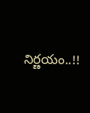నిర్ణయం..!!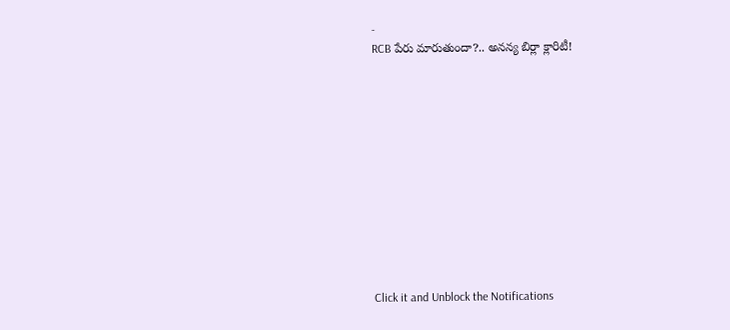-
RCB పేరు మారుతుందా?.. అనన్య బిర్లా క్లారిటీ!












Click it and Unblock the Notifications